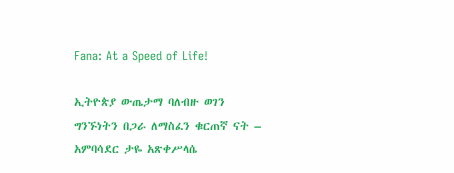Fana: At a Speed of Life!

ኢትዮጵያ ውጤታማ ባለብዙ ወገን ግንኙነትን በጋራ ለማስፈን ቁርጠኛ ናት – አምባሳደር ታዬ አጽቀሥላሴ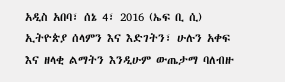አዲስ አበባ፣ ሰኔ 4፣ 2016 (ኤፍ ቢ ሲ) ኢትዮጵያ ሰላምን እና እድገትን፣ ሁሉን አቀፍ እና ዘላቂ ልማትን እንዲሁም ውጤታማ ባለብዙ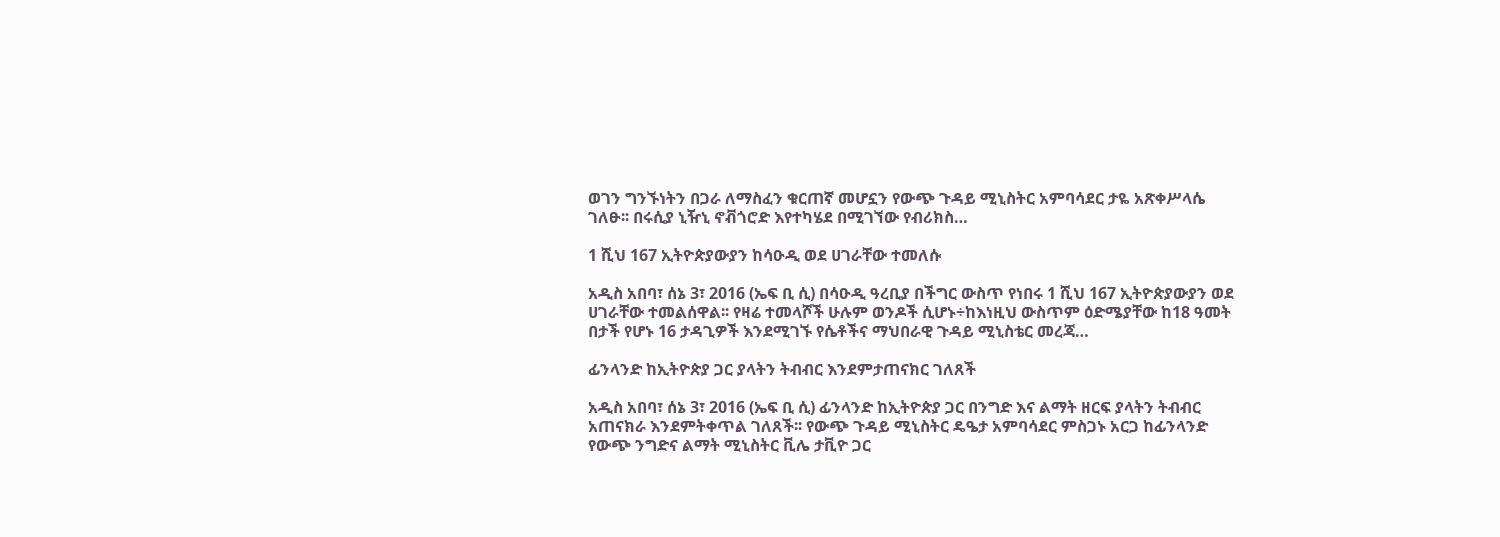ወገን ግንኙነትን በጋራ ለማስፈን ቁርጠኛ መሆኗን የውጭ ጉዳይ ሚኒስትር አምባሳደር ታዬ አጽቀሥላሴ ገለፁ፡፡ በሩሲያ ኒዥኒ ኖቭጎሮድ እየተካሄደ በሚገኘው የብሪክስ…

1 ሺህ 167 ኢትዮጵያውያን ከሳዑዲ ወደ ሀገራቸው ተመለሱ

አዲስ አበባ፣ ሰኔ 3፣ 2016 (ኤፍ ቢ ሲ) በሳዑዲ ዓረቢያ በችግር ውስጥ የነበሩ 1 ሺህ 167 ኢትዮጵያውያን ወደ ሀገራቸው ተመልሰዋል፡፡ የዛሬ ተመላሾች ሁሉም ወንዶች ሲሆኑ÷ከእነዚህ ውስጥም ዕድሜያቸው ከ18 ዓመት በታች የሆኑ 16 ታዳጊዎች እንደሚገኙ የሴቶችና ማህበራዊ ጉዳይ ሚኒስቴር መረጃ…

ፊንላንድ ከኢትዮጵያ ጋር ያላትን ትብብር እንደምታጠናክር ገለጸች

አዲስ አበባ፣ ሰኔ 3፣ 2016 (ኤፍ ቢ ሲ) ፊንላንድ ከኢትዮጵያ ጋር በንግድ እና ልማት ዘርፍ ያላትን ትብብር አጠናክራ እንደምትቀጥል ገለጸች፡፡ የውጭ ጉዳይ ሚኒስትር ዴዔታ አምባሳደር ምስጋኑ አርጋ ከፊንላንድ የውጭ ንግድና ልማት ሚኒስትር ቪሌ ታቪዮ ጋር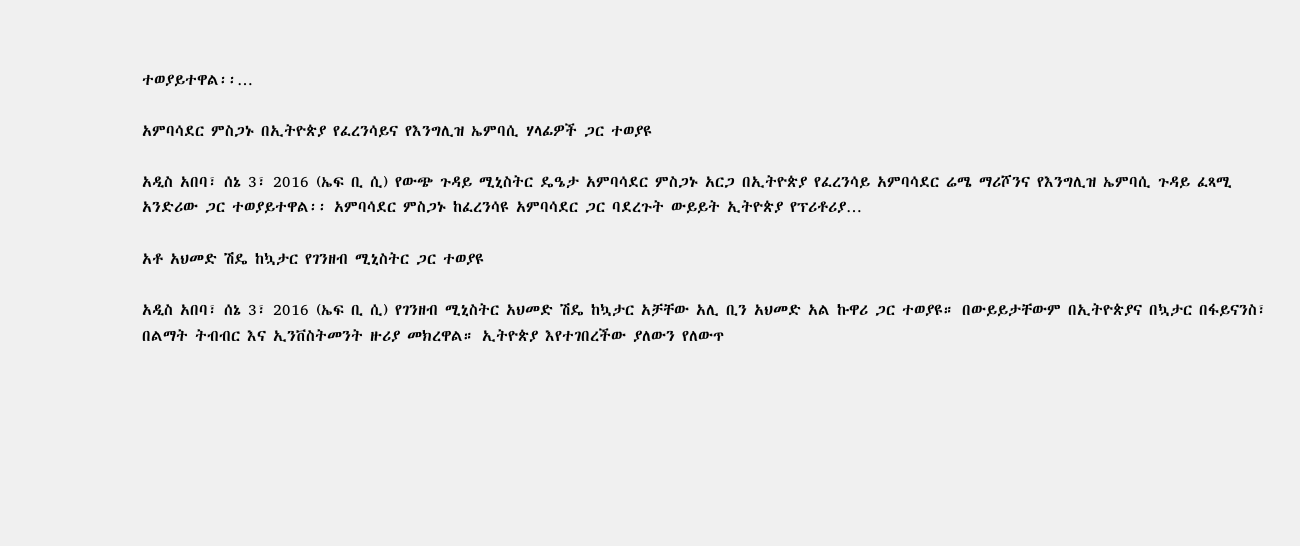ተወያይተዋል፡፡…

አምባሳደር ምስጋኑ በኢትዮጵያ የፈረንሳይና የእንግሊዝ ኤምባሲ ሃላፊዎች ጋር ተወያዩ

አዲስ አበባ፣ ሰኔ 3፣ 2016 (ኤፍ ቢ ሲ) የውጭ ጉዳይ ሚኒስትር ዴዔታ አምባሳደር ምስጋኑ አርጋ በኢትዮጵያ የፈረንሳይ አምባሳደር ሬሜ ማሪሾንና የእንግሊዝ ኤምባሲ ጉዳይ ፈጻሚ አንድሪው ጋር ተወያይተዋል፡፡ አምባሳደር ምስጋኑ ከፈረንሳዩ አምባሳደር ጋር ባደረጉት ውይይት ኢትዮጵያ የፕሪቶሪያ…

አቶ አህመድ ሽዴ ከኳታር የገንዘብ ሚኒስትር ጋር ተወያዩ

አዲስ አበባ፣ ሰኔ 3፣ 2016 (ኤፍ ቢ ሲ) የገንዘብ ሚኒስትር አህመድ ሽዴ ከኳታር አቻቸው አሊ ቢን አህመድ አል ኩዋሪ ጋር ተወያዩ። በውይይታቸውም በኢትዮጵያና በኳታር በፋይናንስ፣ በልማት ትብብር እና ኢንቨስትመንት ዙሪያ መክረዋል። ኢትዮጵያ እየተገበረችው ያለውን የለውጥ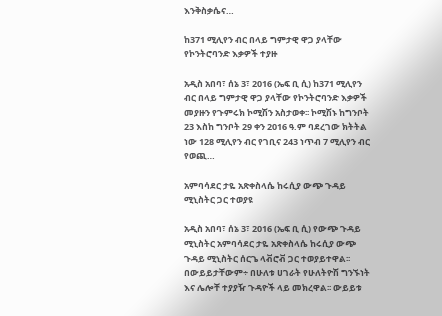እንቅስቃሴና…

ከ371 ሚሊየን ብር በላይ ግምታዊ ዋጋ ያላቸው የኮንትሮባንድ እቃዎች ተያዙ

አዲስ አበባ፣ ሰኔ 3፣ 2016 (ኤፍ ቢ ሲ) ከ371 ሚሊየን ብር በላይ ግምታዊ ዋጋ ያላቸው የኮንትሮባንድ እቃዎች መያዙን የጉምሩክ ኮሚሽን አስታወቀ፡፡ ኮሚሽኑ ከግንቦት 23 እስከ ግንቦት 29 ቀን 2016 ዓ.ም ባደረገው ክትትል ነው 128 ሚሊየን ብር የገቢና 243 ነጥብ 7 ሚሊየን ብር የወጪ…

አምባሳደር ታዬ አጽቀስላሴ ከሩሲያ ውጭ ጉዳይ ሚኒስትር ጋር ተወያዩ

አዲስ አበባ፣ ሰኔ 3፣ 2016 (ኤፍ ቢ ሲ) የውጭ ጉዳይ ሚኒስትር አምባሳደር ታዬ አጽቀስላሴ ከሩሲያ ውጭ ጉዳይ ሚኒስትር ሰርጌ ላቭሮቭ ጋር ተወያይተዋል፡፡ በውይይታቸውም÷ በሁለቱ ሀገራት የሁለትዮሽ ግንኙነት እና ሌሎቸ ተያያዥ ጉዳዮች ላይ መክረዋል፡፡ ውይይቱ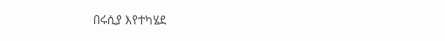በሩሲያ እየተካሄደ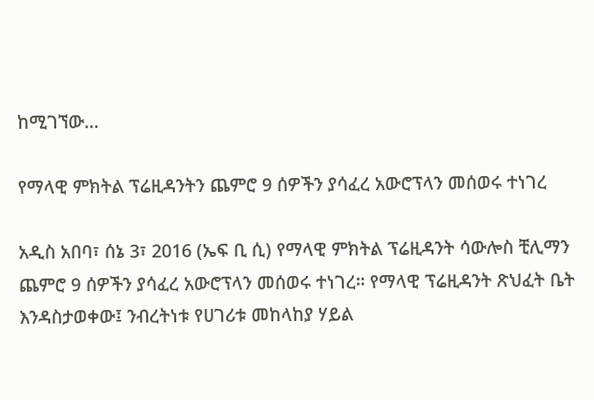ከሚገኘው…

የማላዊ ምክትል ፕሬዚዳንትን ጨምሮ 9 ሰዎችን ያሳፈረ አውሮፕላን መሰወሩ ተነገረ

አዲስ አበባ፣ ሰኔ 3፣ 2016 (ኤፍ ቢ ሲ) የማላዊ ምክትል ፕሬዚዳንት ሳውሎስ ቺሊማን ጨምሮ 9 ሰዎችን ያሳፈረ አውሮፕላን መሰወሩ ተነገረ። የማላዊ ፕሬዚዳንት ጽህፈት ቤት እንዳስታወቀው፤ ንብረትነቱ የሀገሪቱ መከላከያ ሃይል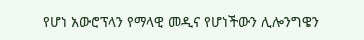የሆነ አውሮፕላን የማላዊ መዲና የሆነችውን ሊሎንግዌን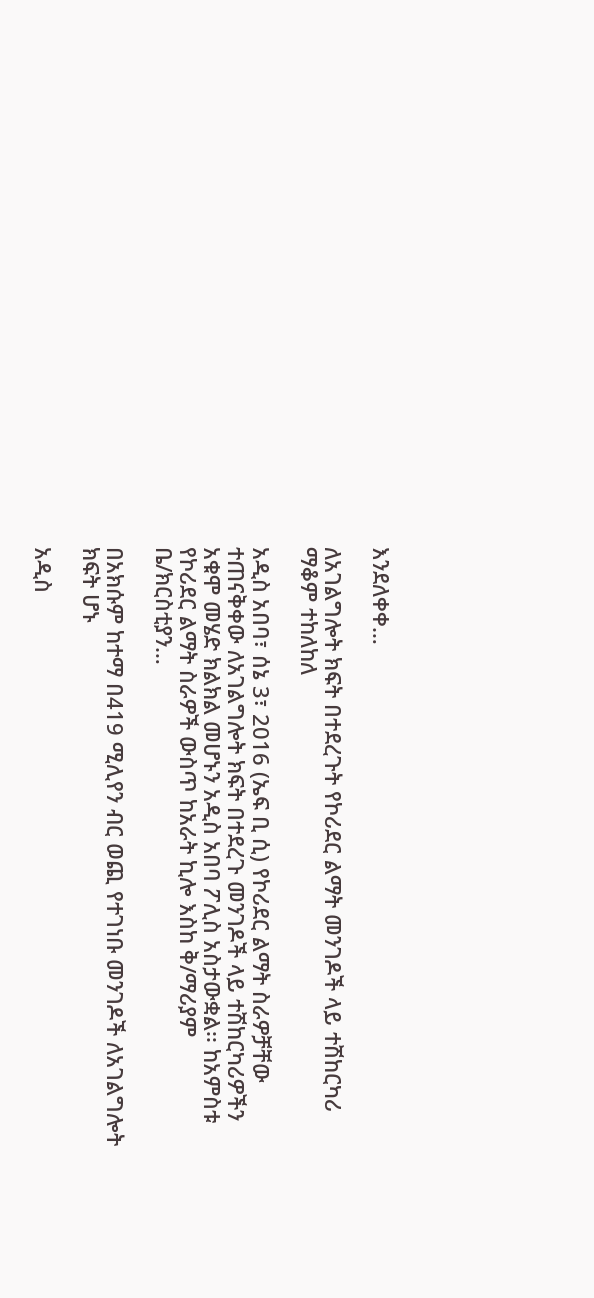እንደለቀቀ…

ለአገልግሎት ክፍት በተደረጉት የኮሪደር ልማት መንገዶች ላይ ተሽከርካሪ ማቆም ተከለከለ

አዲስ አበባ፣ ሰኔ 3፣ 2016 (ኤፍ ቢ ሲ) የኮሪደር ልማት ስራዎቻቸው ተጠናቅቀው ለአገልግሎት ክፍት በተደረጉ መንገዶች ላይ ተሽከርካሪዎችን አቁሞ መሄድ ክልክል መሆኑን አዲስ አበባ ፖሊስ አስታውቋል፡፡ ከአምስቱ የኮሪደር ልማት ስራዎች ውስጥ ከአራት ኪሎ እስከ ቅ/ማሪያም ቤ/ክርስቲያን…

በአክሱም ከተማ በ419 ሚሊየን ብር ወጪ የተገነቡ መንገዶች ለአገልግሎት ክፍት ሆኑ

አዲስ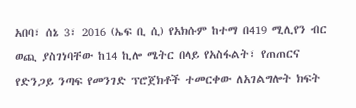አበባ፣ ሰኔ 3፣ 2016 (ኤፍ ቢ ሲ) የአክሱም ከተማ በ419 ሚሊየን ብር ወጪ ያስገነባቸው ከ14 ኪሎ ሜትር በላይ የአስፋልት፣ የጠጠርና የድንጋይ ንጣፍ የመንገድ ፕሮጀክቶች ተመርቀው ለአገልግሎት ክፍት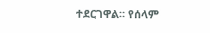ተደርገዋል። የሰላም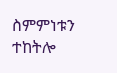ስምምነቱን ተከትሎ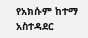የአክሱም ከተማ አስተዳደር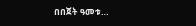በበጀት ዓመቱ…